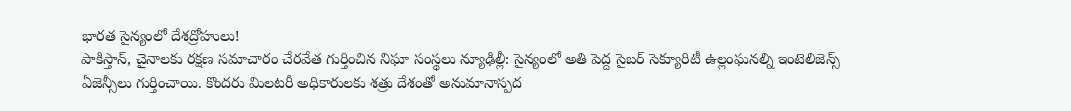భారత సైన్యంలో దేశద్రోహులు!
పాకిస్తాన్, చైనాలకు రక్షణ సమాచారం చేరవేత గుర్తించిన నిఘా సంస్థలు న్యూఢిల్లీ: సైన్యంలో అతి పెద్ద సైబర్ సెక్యూరిటీ ఉల్లంఘనల్ని ఇంటెలిజెన్స్ ఏజెన్సీలు గుర్తించాయి. కొందరు మిలటరీ అధికారులకు శత్రు దేశంతో అనుమానాస్పద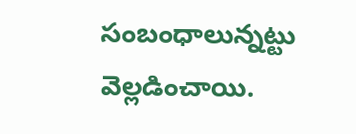సంబంధాలున్నట్టు వెల్లడించాయి.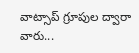వాట్సాప్ గ్రూపుల ద్వారా వారు...